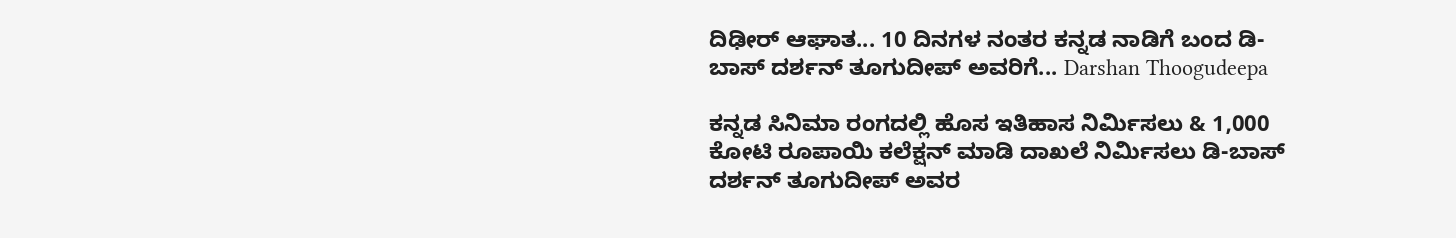ದಿಢೀರ್ ಆಘಾತ... 10 ದಿನಗಳ ನಂತರ ಕನ್ನಡ ನಾಡಿಗೆ ಬಂದ ಡಿ-ಬಾಸ್ ದರ್ಶನ್ ತೂಗುದೀಪ್ ಅವರಿಗೆ... Darshan Thoogudeepa

ಕನ್ನಡ ಸಿನಿಮಾ ರಂಗದಲ್ಲಿ ಹೊಸ ಇತಿಹಾಸ ನಿರ್ಮಿಸಲು & 1,000 ಕೋಟಿ ರೂಪಾಯಿ ಕಲೆಕ್ಷನ್ ಮಾಡಿ ದಾಖಲೆ ನಿರ್ಮಿಸಲು ಡಿ-ಬಾಸ್ ದರ್ಶನ್ ತೂಗುದೀಪ್ ಅವರ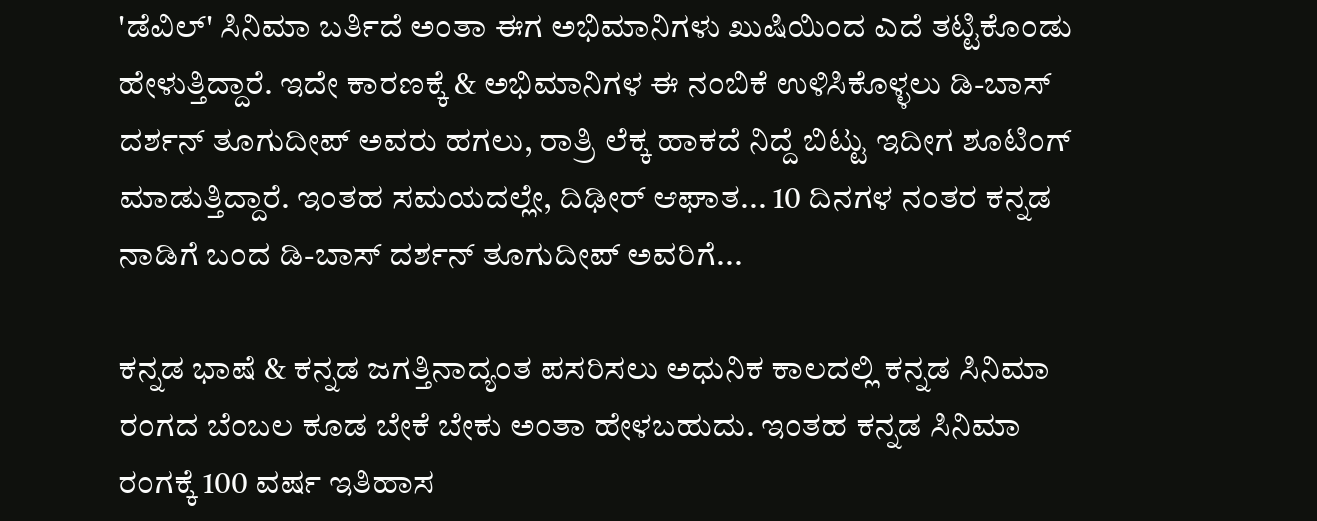'ಡೆವಿಲ್' ಸಿನಿಮಾ ಬರ್ತಿದೆ ಅಂತಾ ಈಗ ಅಭಿಮಾನಿಗಳು ಖುಷಿಯಿಂದ ಎದೆ ತಟ್ಟಿಕೊಂಡು ಹೇಳುತ್ತಿದ್ದಾರೆ. ಇದೇ ಕಾರಣಕ್ಕೆ & ಅಭಿಮಾನಿಗಳ ಈ ನಂಬಿಕೆ ಉಳಿಸಿಕೊಳ್ಳಲು ಡಿ-ಬಾಸ್ ದರ್ಶನ್ ತೂಗುದೀಪ್ ಅವರು ಹಗಲು, ರಾತ್ರಿ ಲೆಕ್ಕ ಹಾಕದೆ ನಿದ್ದೆ ಬಿಟ್ಟು ಇದೀಗ ಶೂಟಿಂಗ್ ಮಾಡುತ್ತಿದ್ದಾರೆ. ಇಂತಹ ಸಮಯದಲ್ಲೇ, ದಿಢೀರ್ ಆಘಾತ... 10 ದಿನಗಳ ನಂತರ ಕನ್ನಡ ನಾಡಿಗೆ ಬಂದ ಡಿ-ಬಾಸ್ ದರ್ಶನ್ ತೂಗುದೀಪ್ ಅವರಿಗೆ...

ಕನ್ನಡ ಭಾಷೆ & ಕನ್ನಡ ಜಗತ್ತಿನಾದ್ಯಂತ ಪಸರಿಸಲು ಅಧುನಿಕ ಕಾಲದಲ್ಲಿ ಕನ್ನಡ ಸಿನಿಮಾ ರಂಗದ ಬೆಂಬಲ ಕೂಡ ಬೇಕೆ ಬೇಕು ಅಂತಾ ಹೇಳಬಹುದು. ಇಂತಹ ಕನ್ನಡ ಸಿನಿಮಾ ರಂಗಕ್ಕೆ 100 ವರ್ಷ ಇತಿಹಾಸ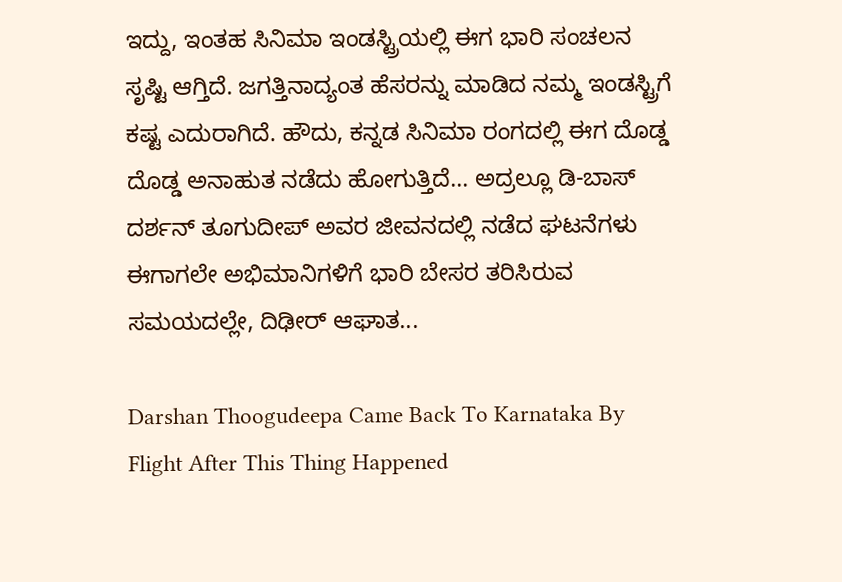ಇದ್ದು, ಇಂತಹ ಸಿನಿಮಾ ಇಂಡಸ್ಟ್ರಿಯಲ್ಲಿ ಈಗ ಭಾರಿ ಸಂಚಲನ ಸೃಷ್ಟಿ ಆಗ್ತಿದೆ. ಜಗತ್ತಿನಾದ್ಯಂತ ಹೆಸರನ್ನು ಮಾಡಿದ ನಮ್ಮ ಇಂಡಸ್ಟ್ರಿಗೆ ಕಷ್ಟ ಎದುರಾಗಿದೆ. ಹೌದು, ಕನ್ನಡ ಸಿನಿಮಾ ರಂಗದಲ್ಲಿ ಈಗ ದೊಡ್ಡ ದೊಡ್ಡ ಅನಾಹುತ ನಡೆದು ಹೋಗುತ್ತಿದೆ... ಅದ್ರಲ್ಲೂ ಡಿ-ಬಾಸ್ ದರ್ಶನ್ ತೂಗುದೀಪ್ ಅವರ ಜೀವನದಲ್ಲಿ ನಡೆದ ಘಟನೆಗಳು ಈಗಾಗಲೇ ಅಭಿಮಾನಿಗಳಿಗೆ ಭಾರಿ ಬೇಸರ ತರಿಸಿರುವ ಸಮಯದಲ್ಲೇ, ದಿಢೀರ್ ಆಘಾತ...

Darshan Thoogudeepa Came Back To Karnataka By Flight After This Thing Happened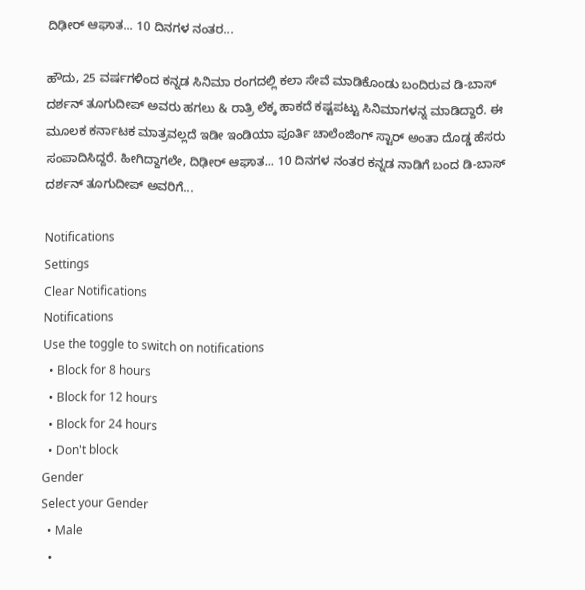ದಿಢೀರ್ ಆಘಾತ... 10 ದಿನಗಳ ನಂತರ...

ಹೌದು, 25 ವರ್ಷಗಳಿಂದ ಕನ್ನಡ ಸಿನಿಮಾ ರಂಗದಲ್ಲಿ ಕಲಾ ಸೇವೆ ಮಾಡಿಕೊಂಡು ಬಂದಿರುವ ಡಿ-ಬಾಸ್ ದರ್ಶನ್ ತೂಗುದೀಪ್ ಅವರು ಹಗಲು & ರಾತ್ರಿ ಲೆಕ್ಕ ಹಾಕದೆ ಕಷ್ಟಪಟ್ಟು ಸಿನಿಮಾಗಳನ್ನ ಮಾಡಿದ್ದಾರೆ. ಈ ಮೂಲಕ ಕರ್ನಾಟಕ ಮಾತ್ರವಲ್ಲದೆ ಇಡೀ ಇಂಡಿಯಾ ಪೂರ್ತಿ ಚಾಲೆಂಜಿಂಗ್ ಸ್ಟಾರ್ ಅಂತಾ ದೊಡ್ಡ ಹೆಸರು ಸಂಪಾದಿಸಿದ್ದರೆ. ಹೀಗಿದ್ದಾಗಲೇ, ದಿಢೀರ್ ಆಘಾತ... 10 ದಿನಗಳ ನಂತರ ಕನ್ನಡ ನಾಡಿಗೆ ಬಂದ ಡಿ-ಬಾಸ್ ದರ್ಶನ್ ತೂಗುದೀಪ್ ಅವರಿಗೆ...

Notifications
Settings
Clear Notifications
Notifications
Use the toggle to switch on notifications
  • Block for 8 hours
  • Block for 12 hours
  • Block for 24 hours
  • Don't block
Gender
Select your Gender
  • Male
  •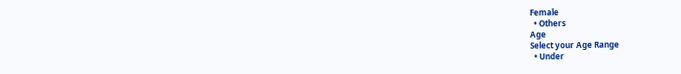Female
  • Others
Age
Select your Age Range
  • Under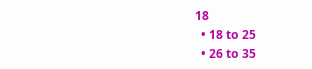18
  • 18 to 25
  • 26 to 35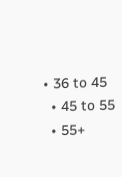• 36 to 45
  • 45 to 55
  • 55+